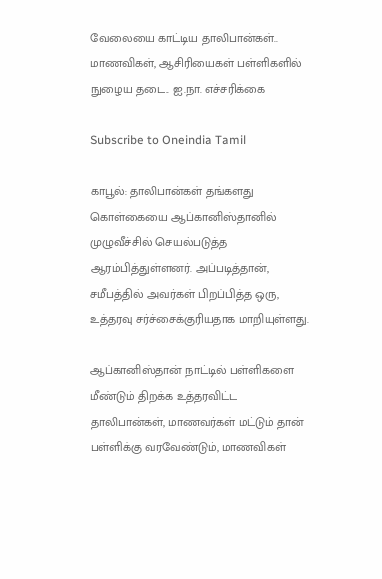வேலையை காட்டிய தாலிபான்கள்.. மாணவிகள், ஆசிரியைகள் பள்ளிகளில் நுழைய தடை.. ஐ.நா. எச்சரிக்கை

Subscribe to Oneindia Tamil

காபூல்: தாலிபான்கள் தங்களது கொள்கையை ஆப்கானிஸ்தானில் முழுவீச்சில் செயல்படுத்த ஆரம்பித்துள்ளனர். அப்படித்தான், சமீபத்தில் அவர்கள் பிறப்பித்த ஒரு, உத்தரவு சர்ச்சைக்குரியதாக மாறியுள்ளது.

ஆப்கானிஸ்தான் நாட்டில் பள்ளிகளை மீண்டும் திறக்க உத்தரவிட்ட தாலிபான்கள், மாணவர்கள் மட்டும் தான் பள்ளிக்கு வரவேண்டும், மாணவிகள்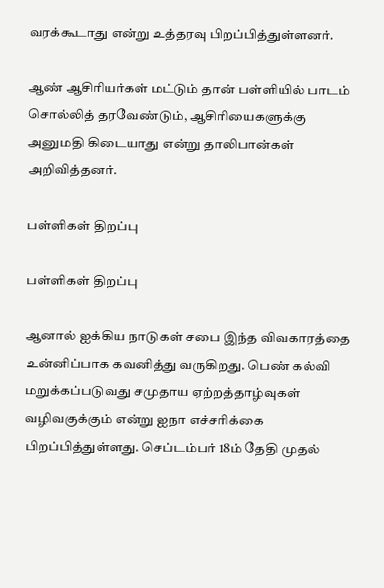வரக்கூடாது என்று உத்தரவு பிறப்பித்துள்ளனர்.

ஆண் ஆசிரியர்கள் மட்டும் தான் பள்ளியில் பாடம் சொல்லித் தரவேண்டும், ஆசிரியைகளுக்கு அனுமதி கிடையாது என்று தாலிபான்கள் அறிவித்தனர்.

பள்ளிகள் திறப்பு

பள்ளிகள் திறப்பு

ஆனால் ஐக்கிய நாடுகள் சபை இந்த விவகாரத்தை உன்னிப்பாக கவனித்து வருகிறது. பெண் கல்வி மறுக்கப்படுவது சமுதாய ஏற்றத்தாழ்வுகள் வழிவகுக்கும் என்று ஐநா எச்சரிக்கை பிறப்பித்துள்ளது. செப்டம்பர் 18ம் தேதி முதல்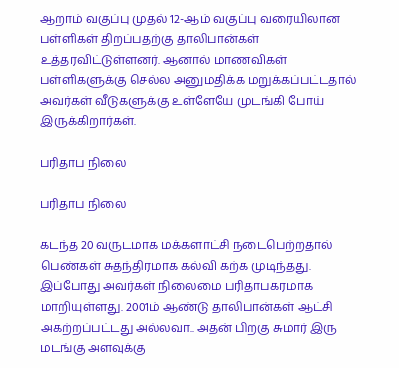ஆறாம் வகுப்பு முதல் 12-ஆம் வகுப்பு வரையிலான பள்ளிகள் திறப்பதற்கு தாலிபான்கள் உத்தரவிட்டுள்ளனர். ஆனால் மாணவிகள் பள்ளிகளுக்கு செல்ல அனுமதிக்க மறுக்கப்பட்டதால் அவர்கள் வீடுகளுக்கு உள்ளேயே முடங்கி போய் இருக்கிறார்கள்.

பரிதாப நிலை

பரிதாப நிலை

கடந்த 20 வருடமாக மக்களாட்சி நடைபெற்றதால் பெண்கள் சுதந்திரமாக கல்வி கற்க முடிந்தது. இப்போது அவர்கள் நிலைமை பரிதாபகரமாக மாறியுள்ளது. 2001ம் ஆண்டு தாலிபான்கள் ஆட்சி அகற்றப்பட்டது அல்லவா.. அதன் பிறகு சுமார் இரு மடங்கு அளவுக்கு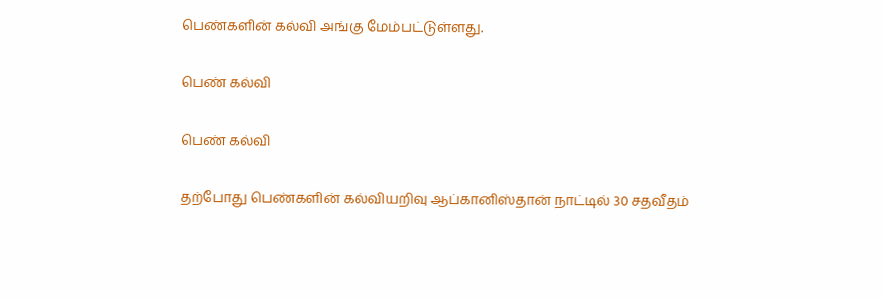பெண்களின் கல்வி அங்கு மேம்பட்டுள்ளது.

பெண் கல்வி

பெண் கல்வி

தற்போது பெண்களின் கல்வியறிவு ஆப்கானிஸ்தான் நாட்டில் 30 சதவீதம்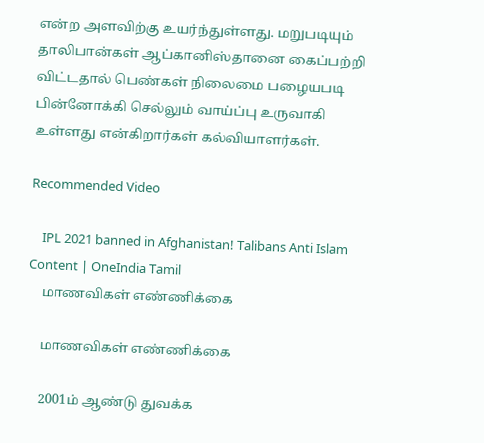என்ற அளவிற்கு உயர்ந்துள்ளது. மறுபடியும் தாலிபான்கள் ஆப்கானிஸ்தானை கைப்பற்றி விட்டதால் பெண்கள் நிலைமை பழையபடி பின்னோக்கி செல்லும் வாய்ப்பு உருவாகி உள்ளது என்கிறார்கள் கல்வியாளர்கள்.

Recommended Video

    IPL 2021 banned in Afghanistan! Talibans Anti Islam Content | OneIndia Tamil
    மாணவிகள் எண்ணிக்கை

    மாணவிகள் எண்ணிக்கை

    2001ம் ஆண்டு துவக்க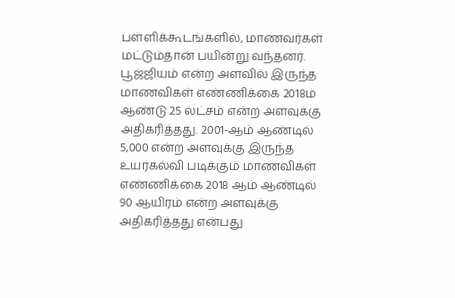பள்ளிக்கூடங்களில், மாணவர்கள் மட்டும்தான் பயின்று வந்தனர். பூஜ்ஜியம் என்ற அளவில் இருந்த மாணவிகள் எண்ணிக்கை 2018ம் ஆண்டு 25 லட்சம் என்ற அளவுக்கு அதிகரித்தது. 2001-ஆம் ஆண்டில் 5,000 என்ற அளவுக்கு இருந்த உயர்கல்வி படிக்கும் மாணவிகள் எண்ணிக்கை 2018 ஆம் ஆண்டில் 90 ஆயிரம் என்ற அளவுக்கு அதிகரித்தது என்பது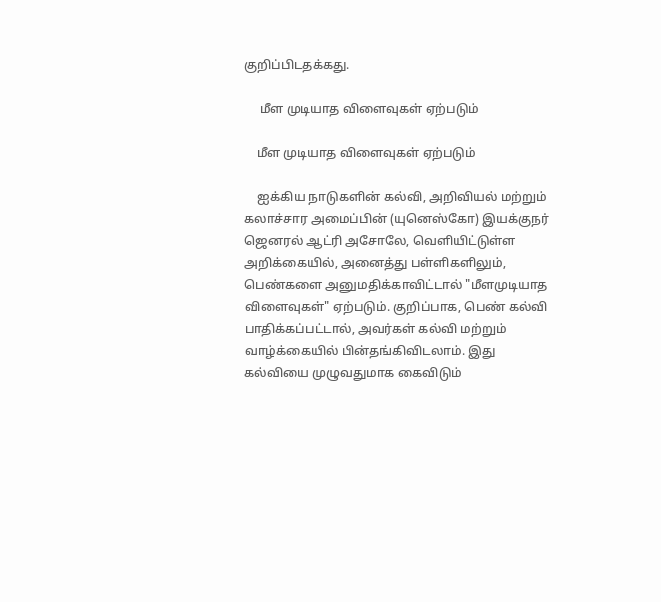குறிப்பிடதக்கது.

     மீள முடியாத விளைவுகள் ஏற்படும்

    மீள முடியாத விளைவுகள் ஏற்படும்

    ஐக்கிய நாடுகளின் கல்வி, அறிவியல் மற்றும் கலாச்சார அமைப்பின் (யுனெஸ்கோ) இயக்குநர் ஜெனரல் ஆட்ரி அசோலே, வெளியிட்டுள்ள அறிக்கையில், அனைத்து பள்ளிகளிலும், பெண்களை அனுமதிக்காவிட்டால் "மீளமுடியாத விளைவுகள்" ஏற்படும். குறிப்பாக, பெண் கல்வி பாதிக்கப்பட்டால், அவர்கள் கல்வி மற்றும் வாழ்க்கையில் பின்தங்கிவிடலாம். இது கல்வியை முழுவதுமாக கைவிடும்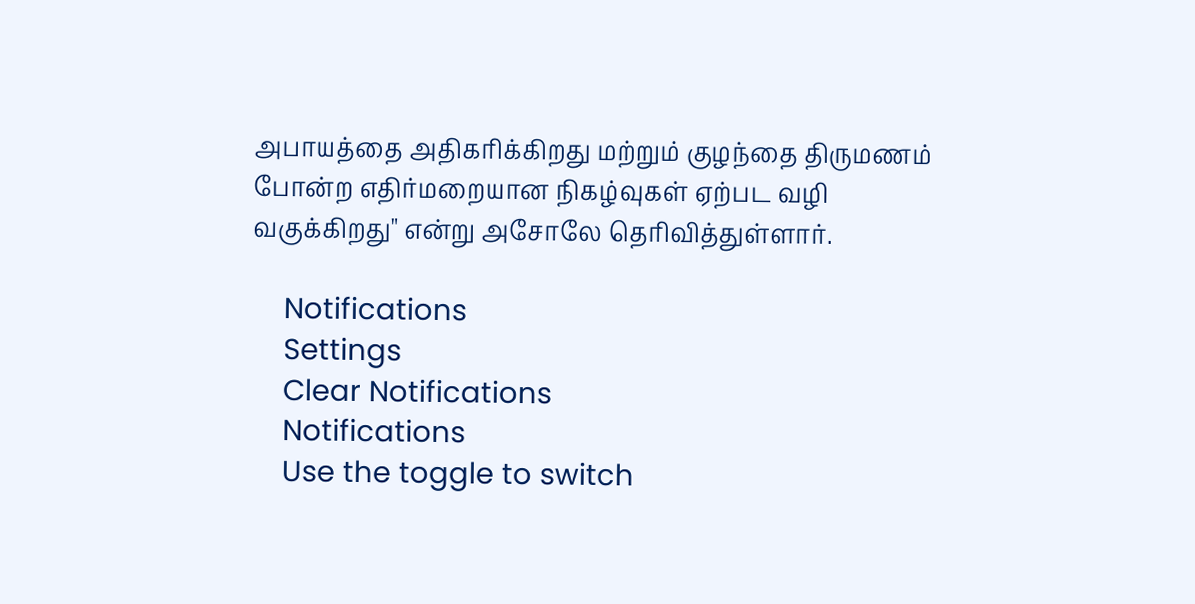அபாயத்தை அதிகரிக்கிறது மற்றும் குழந்தை திருமணம் போன்ற எதிர்மறையான நிகழ்வுகள் ஏற்பட வழி வகுக்கிறது" என்று அசோலே தெரிவித்துள்ளார்.

    Notifications
    Settings
    Clear Notifications
    Notifications
    Use the toggle to switch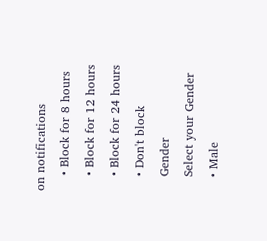on notifications
    • Block for 8 hours
    • Block for 12 hours
    • Block for 24 hours
    • Don't block
    Gender
    Select your Gender
    • Male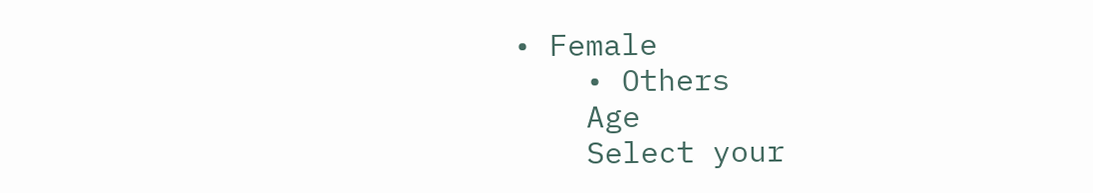• Female
    • Others
    Age
    Select your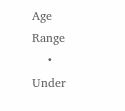Age Range
    • Under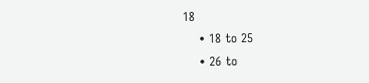18
    • 18 to 25
    • 26 to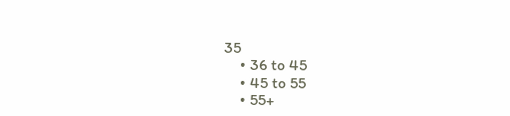35
    • 36 to 45
    • 45 to 55
    • 55+